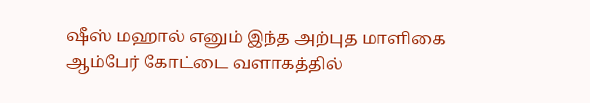ஷீஸ் மஹால் எனும் இந்த அற்புத மாளிகை ஆம்பேர் கோட்டை வளாகத்தில்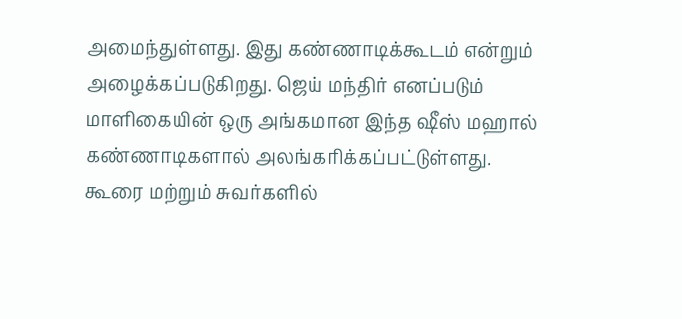அமைந்துள்ளது. இது கண்ணாடிக்கூடம் என்றும் அழைக்கப்படுகிறது. ஜெய் மந்திர் எனப்படும் மாளிகையின் ஒரு அங்கமான இந்த ஷீஸ் மஹால் கண்ணாடிகளால் அலங்கரிக்கப்பட்டுள்ளது.
கூரை மற்றும் சுவர்களில்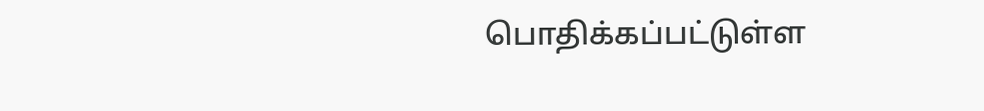பொதிக்கப்பட்டுள்ள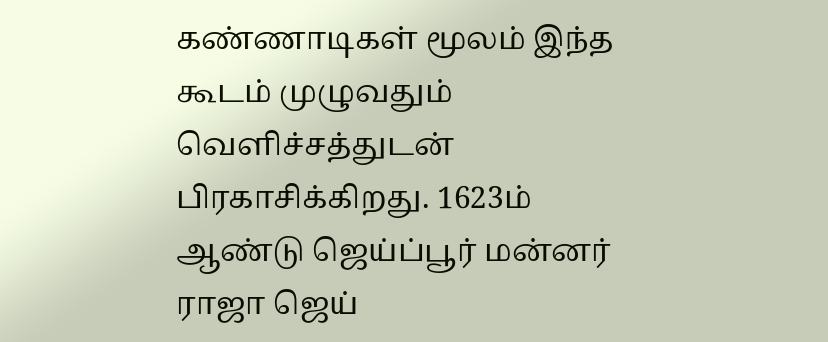கண்ணாடிகள் மூலம் இந்த கூடம் முழுவதும் வெளிச்சத்துடன் பிரகாசிக்கிறது. 1623ம் ஆண்டு ஜெய்ப்பூர் மன்னர் ராஜா ஜெய்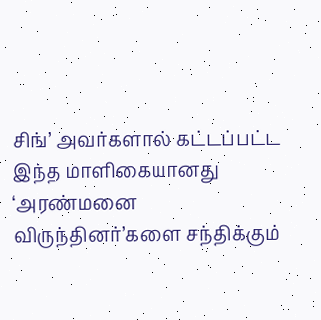சிங்’ அவர்களால் கட்டப்பட்ட இந்த மாளிகையானது ‘அரண்மனை விருந்தினர்’களை சந்திக்கும்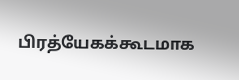பிரத்யேகக்கூடமாக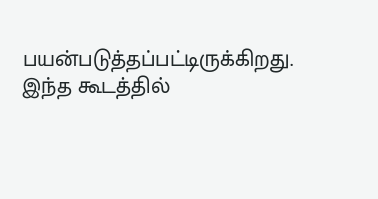பயன்படுத்தப்பட்டிருக்கிறது. இந்த கூடத்தில்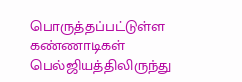பொருத்தப்பட்டுள்ள கண்ணாடிகள் பெல்ஜியத்திலிருந்து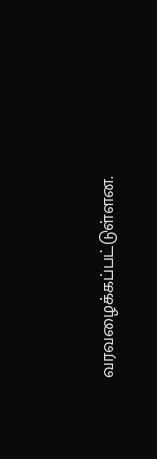வரவழைக்கப்பட்டுள்ளன.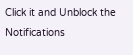Click it and Unblock the Notifications